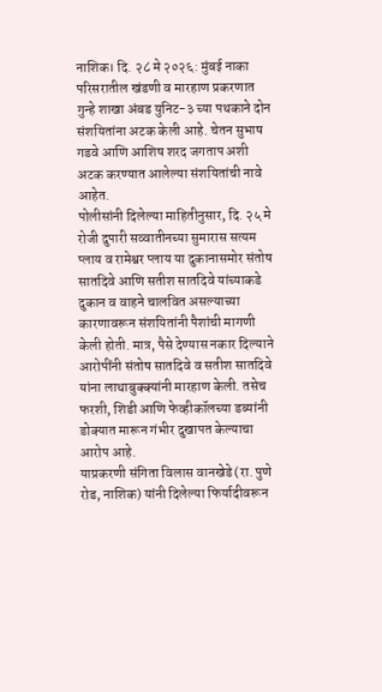नाशिक। दि. २८ मे २०२६: मुंबई नाका परिसरातील खंडणी व मारहाण प्रकरणात गुन्हे शाखा अंबड युनिट-३ च्या पथकाने दोन संशयितांना अटक केली आहे. चेतन सुभाष गडवे आणि आशिष शरद जगताप अशी अटक करण्यात आलेल्या संशयितांची नावे आहेत.
पोलीसांनी दिलेल्या माहितीनुसार, दि. २५ मे रोजी दुपारी सव्वातीनच्या सुमारास सत्यम प्लाय व रामेश्वर प्लाय या दुकानासमोर संतोष सातदिवे आणि सतीश सातदिवे यांच्याकडे दुकान व वाहने चालवित असल्याच्या कारणावरून संशयितांनी पैशांची मागणी केली होती. मात्र, पैसे देण्यास नकार दिल्याने आरोपींनी संतोष सातदिवे व सतीश सातदिवे यांना लाथाबुक्क्यांनी मारहाण केली. तसेच फरशी, शिडी आणि फेव्हीकॉलच्या डब्यांनी डोक्यात मारून गंभीर दुखापत केल्याचा आरोप आहे.
याप्रकरणी संगिता विलास वानखेडे (रा. पुणे रोड, नाशिक) यांनी दिलेल्या फिर्यादीवरून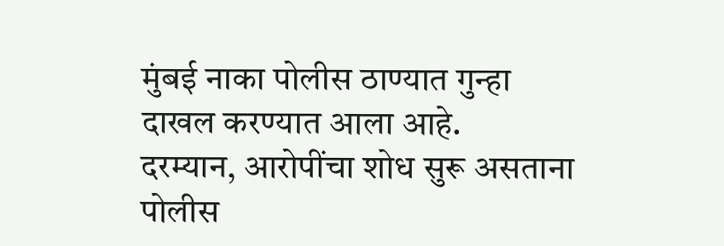मुंबई नाका पोलीस ठाण्यात गुन्हा दाखल करण्यात आला आहे.
दरम्यान, आरोपींचा शोध सुरू असताना पोलीस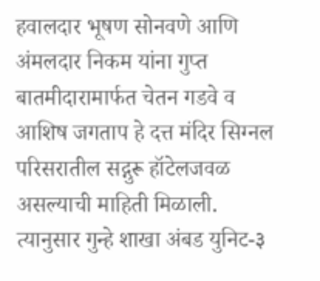हवालदार भूषण सोनवणे आणि अंमलदार निकम यांना गुप्त बातमीदारामार्फत चेतन गडवे व आशिष जगताप हे दत्त मंदिर सिग्नल परिसरातील सद्गुरू हॉटेलजवळ असल्याची माहिती मिळाली. त्यानुसार गुन्हे शाखा अंबड युनिट-३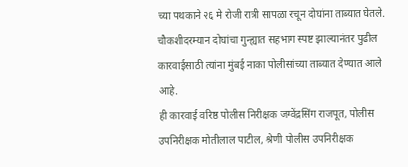च्या पथकाने २६ मे रोजी रात्री सापळा रचून दोघांना ताब्यात घेतले.
चौकशीदरम्यान दोघांचा गुन्ह्यात सहभाग स्पष्ट झाल्यानंतर पुढील कारवाईसाठी त्यांना मुंबई नाका पोलीसांच्या ताब्यात देण्यात आले आहे.
ही कारवाई वरिष्ठ पोलीस निरीक्षक जग्वेंद्रसिंग राजपूत, पोलीस उपनिरीक्षक मोतीलाल पाटील, श्रेणी पोलीस उपनिरीक्षक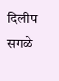दिलीप सगळे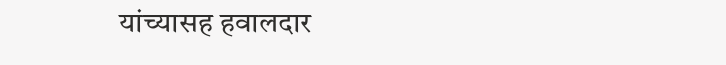यांच्यासह हवालदार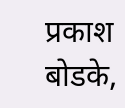प्रकाश बोडके,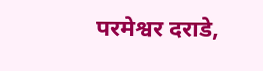परमेश्वर दराडे,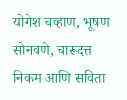योगेश चव्हाण, भूषण सोनवणे, चारूदत्त निकम आणि सविता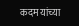कदम यांच्या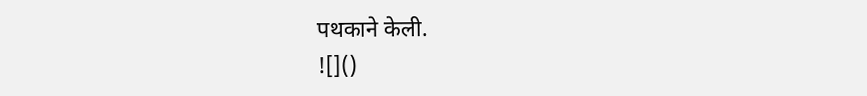पथकाने केली.
![]()